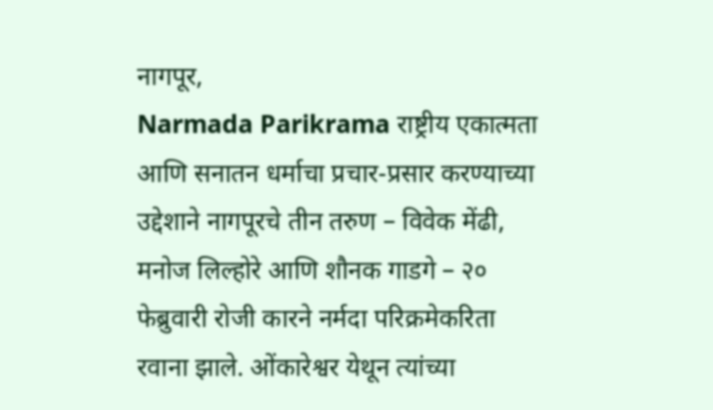नागपूर,
Narmada Parikrama राष्ट्रीय एकात्मता आणि सनातन धर्माचा प्रचार-प्रसार करण्याच्या उद्देशाने नागपूरचे तीन तरुण – विवेक मेंढी, मनोज लिल्होरे आणि शौनक गाडगे – २० फेब्रुवारी रोजी कारने नर्मदा परिक्रमेकरिता रवाना झाले. ओंकारेश्वर येथून त्यांच्या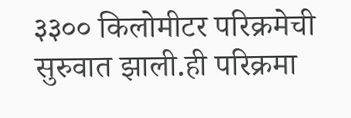३३०० किलोमीटर परिक्रमेची सुरुवात झाली.ही परिक्रमा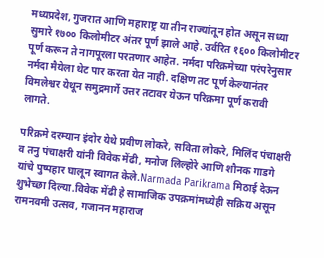मध्यप्रदेश, गुजरात आणि महाराष्ट्र या तीन राज्यांतून होत असून सध्या सुमारे १७०० किलोमीटर अंतर पूर्ण झाले आहे. उर्वरित १६०० किलोमीटर पूर्ण करून ते नागपूरला परतणार आहेत. नर्मदा परिक्रमेच्या परंपरेनुसार नर्मदा मैयेला थेट पार करता येत नाही. दक्षिण तट पूर्ण केल्यानंतर विमलेश्वर येथून समुद्रमार्गे उत्तर तटावर येऊन परिक्रमा पूर्ण करावी लागते.

परिक्रमे दरम्यान इंदोर येथे प्रवीण लोकरे, सविता लोकरे, मिलिंद पंचाक्षरी व तनु पंचाक्षरी यांनी विवेक मेंढी, मनोज लिल्होरे आणि शौनक गाडगे यांचे पुष्पहार घालून स्वागत केले.Narmada Parikrama मिठाई देऊन शुभेच्छा दिल्या.विवेक मेंढी हे सामाजिक उपक्रमांमध्येही सक्रिय असून रामनवमी उत्सव, गजानन महाराज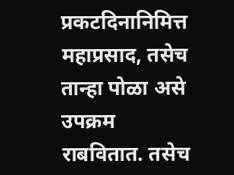प्रकटदिनानिमित्त महाप्रसाद, तसेच तान्हा पोळा असे उपक्रम राबवितात. तसेच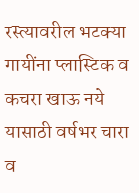रस्त्यावरील भटक्या गायींना प्लास्टिक व कचरा खाऊ नये यासाठी वर्षभर चारा व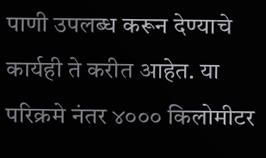पाणी उपलब्ध करून देण्याचे कार्यही ते करीत आहेत. या परिक्रमे नंतर ४००० किलोमीटर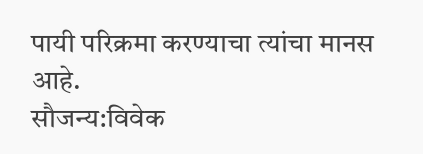पायी परिक्रमा करण्याचा त्यांचा मानस आहे.
सौजन्य:विवेक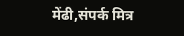मेंढी,संपर्क मित्र